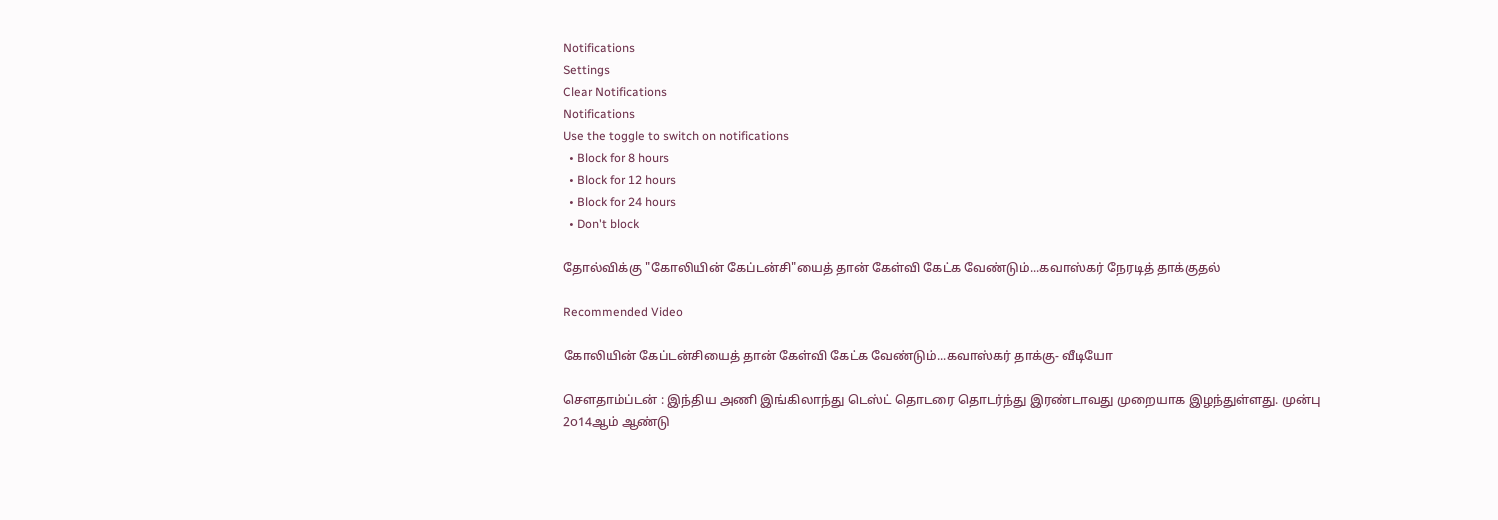Notifications
Settings
Clear Notifications
Notifications
Use the toggle to switch on notifications
  • Block for 8 hours
  • Block for 12 hours
  • Block for 24 hours
  • Don't block

தோல்விக்கு "கோலியின் கேப்டன்சி"யைத் தான் கேள்வி கேட்க வேண்டும்...கவாஸ்கர் நேரடித் தாக்குதல்

Recommended Video

கோலியின் கேப்டன்சியைத் தான் கேள்வி கேட்க வேண்டும்...கவாஸ்கர் தாக்கு- வீடியோ

சௌதாம்ப்டன் : இந்திய அணி இங்கிலாந்து டெஸ்ட் தொடரை தொடர்ந்து இரண்டாவது முறையாக இழந்துள்ளது. முன்பு 2௦14ஆம் ஆண்டு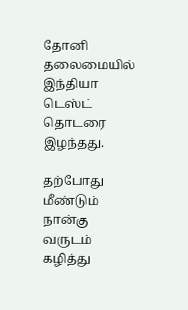தோனி தலைமையில் இந்தியா டெஸ்ட் தொடரை இழந்தது.

தற்போது மீண்டும் நான்கு வருடம் கழித்து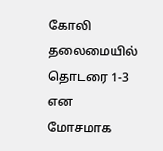கோலி தலைமையில் தொடரை 1-3 என மோசமாக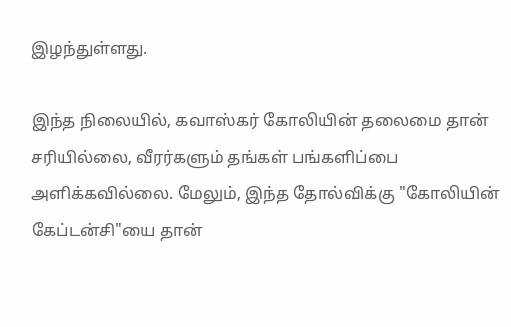இழந்துள்ளது.

இந்த நிலையில், கவாஸ்கர் கோலியின் தலைமை தான் சரியில்லை, வீரர்களும் தங்கள் பங்களிப்பை அளிக்கவில்லை. மேலும், இந்த தோல்விக்கு "கோலியின் கேப்டன்சி"யை தான்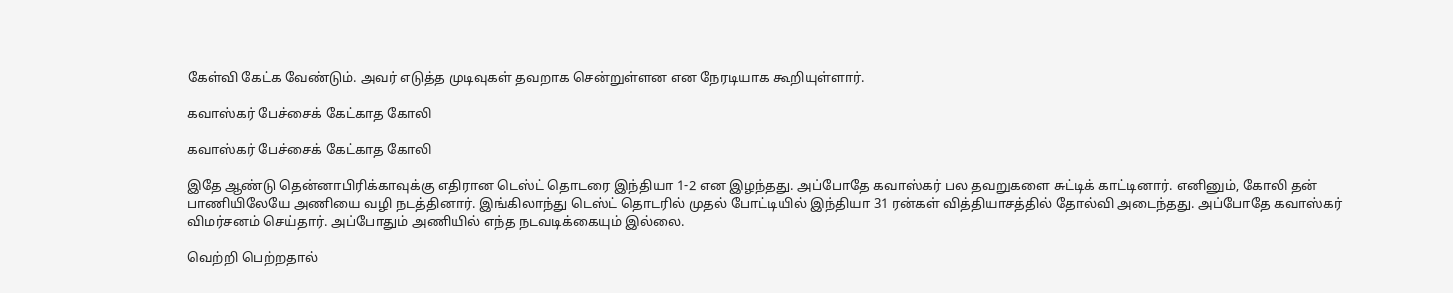கேள்வி கேட்க வேண்டும். அவர் எடுத்த முடிவுகள் தவறாக சென்றுள்ளன என நேரடியாக கூறியுள்ளார்.

கவாஸ்கர் பேச்சைக் கேட்காத கோலி

கவாஸ்கர் பேச்சைக் கேட்காத கோலி

இதே ஆண்டு தென்னாபிரிக்காவுக்கு எதிரான டெஸ்ட் தொடரை இந்தியா 1-2 என இழந்தது. அப்போதே கவாஸ்கர் பல தவறுகளை சுட்டிக் காட்டினார். எனினும், கோலி தன் பாணியிலேயே அணியை வழி நடத்தினார். இங்கிலாந்து டெஸ்ட் தொடரில் முதல் போட்டியில் இந்தியா 31 ரன்கள் வித்தியாசத்தில் தோல்வி அடைந்தது. அப்போதே கவாஸ்கர் விமர்சனம் செய்தார். அப்போதும் அணியில் எந்த நடவடிக்கையும் இல்லை.

வெற்றி பெற்றதால்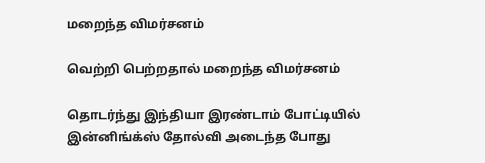மறைந்த விமர்சனம்

வெற்றி பெற்றதால் மறைந்த விமர்சனம்

தொடர்ந்து இந்தியா இரண்டாம் போட்டியில் இன்னிங்க்ஸ் தோல்வி அடைந்த போது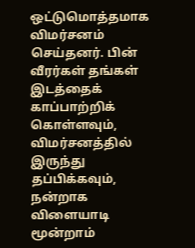ஒட்டுமொத்தமாக விமர்சனம் செய்தனர். பின் வீரர்கள் தங்கள் இடத்தைக் காப்பாற்றிக் கொள்ளவும், விமர்சனத்தில் இருந்து தப்பிக்கவும், நன்றாக விளையாடி மூன்றாம்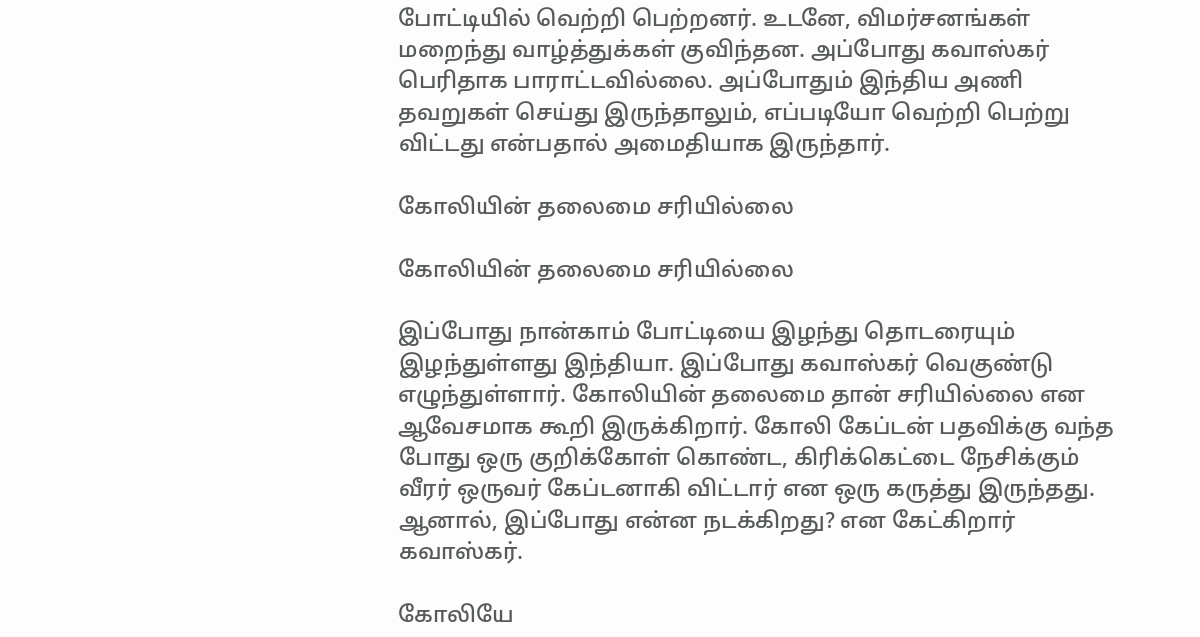போட்டியில் வெற்றி பெற்றனர். உடனே, விமர்சனங்கள் மறைந்து வாழ்த்துக்கள் குவிந்தன. அப்போது கவாஸ்கர் பெரிதாக பாராட்டவில்லை. அப்போதும் இந்திய அணி தவறுகள் செய்து இருந்தாலும், எப்படியோ வெற்றி பெற்று விட்டது என்பதால் அமைதியாக இருந்தார்.

கோலியின் தலைமை சரியில்லை

கோலியின் தலைமை சரியில்லை

இப்போது நான்காம் போட்டியை இழந்து தொடரையும் இழந்துள்ளது இந்தியா. இப்போது கவாஸ்கர் வெகுண்டு எழுந்துள்ளார். கோலியின் தலைமை தான் சரியில்லை என ஆவேசமாக கூறி இருக்கிறார். கோலி கேப்டன் பதவிக்கு வந்த போது ஒரு குறிக்கோள் கொண்ட, கிரிக்கெட்டை நேசிக்கும் வீரர் ஒருவர் கேப்டனாகி விட்டார் என ஒரு கருத்து இருந்தது. ஆனால், இப்போது என்ன நடக்கிறது? என கேட்கிறார் கவாஸ்கர்.

கோலியே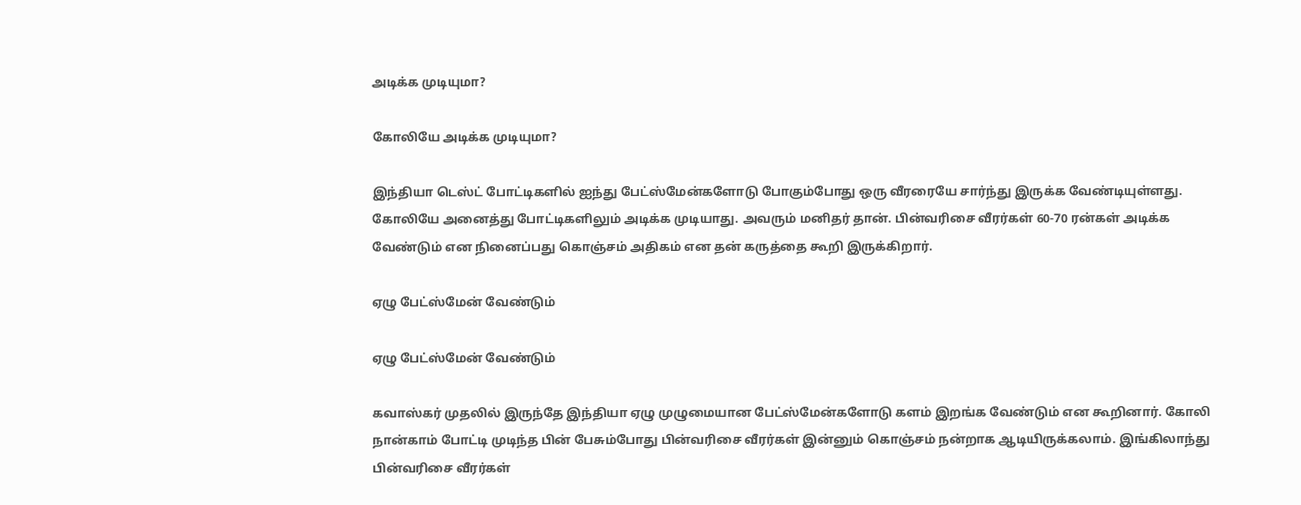அடிக்க முடியுமா?

கோலியே அடிக்க முடியுமா?

இந்தியா டெஸ்ட் போட்டிகளில் ஐந்து பேட்ஸ்மேன்களோடு போகும்போது ஒரு வீரரையே சார்ந்து இருக்க வேண்டியுள்ளது. கோலியே அனைத்து போட்டிகளிலும் அடிக்க முடியாது. அவரும் மனிதர் தான். பின்வரிசை வீரர்கள் 60-70 ரன்கள் அடிக்க வேண்டும் என நினைப்பது கொஞ்சம் அதிகம் என தன் கருத்தை கூறி இருக்கிறார்.

ஏழு பேட்ஸ்மேன் வேண்டும்

ஏழு பேட்ஸ்மேன் வேண்டும்

கவாஸ்கர் முதலில் இருந்தே இந்தியா ஏழு முழுமையான பேட்ஸ்மேன்களோடு களம் இறங்க வேண்டும் என கூறினார். கோலி நான்காம் போட்டி முடிந்த பின் பேசும்போது பின்வரிசை வீரர்கள் இன்னும் கொஞ்சம் நன்றாக ஆடியிருக்கலாம். இங்கிலாந்து பின்வரிசை வீரர்கள்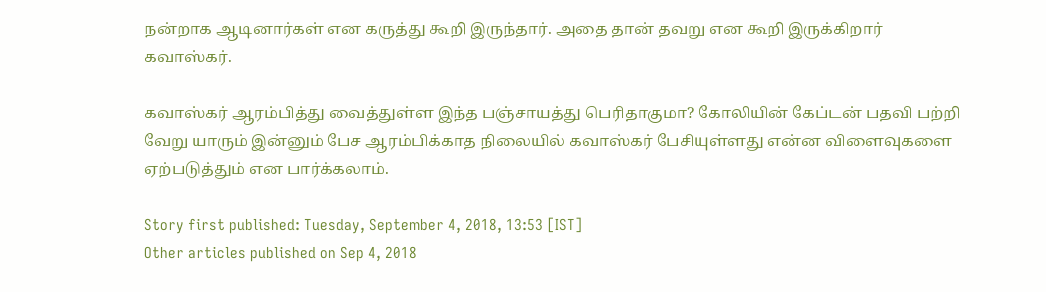நன்றாக ஆடினார்கள் என கருத்து கூறி இருந்தார். அதை தான் தவறு என கூறி இருக்கிறார் கவாஸ்கர்.

கவாஸ்கர் ஆரம்பித்து வைத்துள்ள இந்த பஞ்சாயத்து பெரிதாகுமா? கோலியின் கேப்டன் பதவி பற்றி வேறு யாரும் இன்னும் பேச ஆரம்பிக்காத நிலையில் கவாஸ்கர் பேசியுள்ளது என்ன விளைவுகளை ஏற்படுத்தும் என பார்க்கலாம்.

Story first published: Tuesday, September 4, 2018, 13:53 [IST]
Other articles published on Sep 4, 2018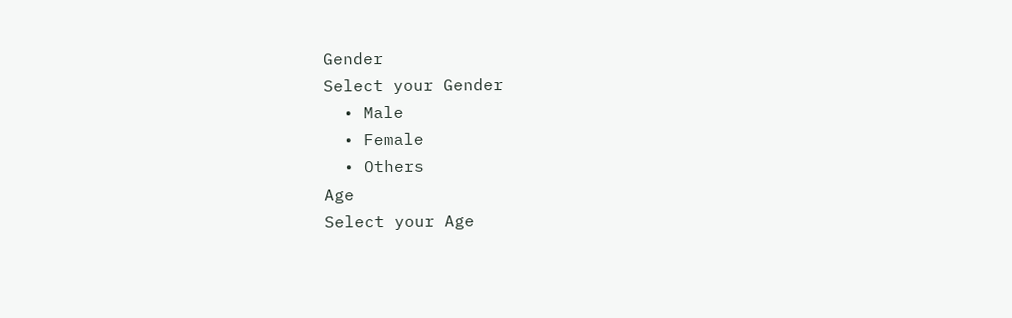Gender
Select your Gender
  • Male
  • Female
  • Others
Age
Select your Age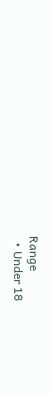Range
  • Under 18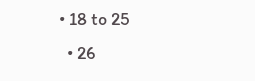• 18 to 25
  • 26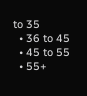to 35
  • 36 to 45
  • 45 to 55
  • 55+